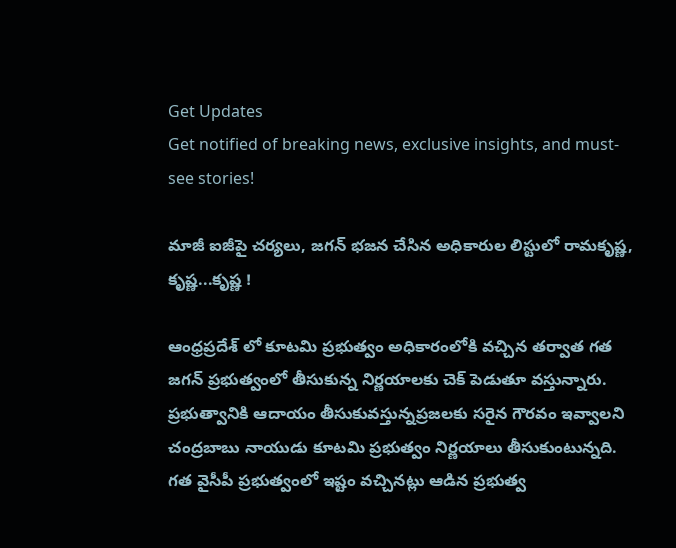Get Updates
Get notified of breaking news, exclusive insights, and must-see stories!

మాజీ ఐజీపై చర్యలు, జగన్ భజన చేసిన అధికారుల లిస్టులో రామకృష్ణ, కృష్ణ...కృష్ణ !

ఆంధ్రప్రదేశ్ లో కూటమి ప్రభుత్వం అధికారంలోకి వచ్చిన తర్వాత గత జగన్ ప్రభుత్వంలో తీసుకున్న నిర్ణయాలకు చెక్ పెడుతూ వస్తున్నారు. ప్రభుత్వానికి ఆదాయం తీసుకువస్తున్నప్రజలకు సరైన గౌరవం ఇవ్వాలని చంద్రబాబు నాయుడు కూటమి ప్రభుత్వం నిర్ణయాలు తీసుకుంటున్నది. గత వైసీపీ ప్రభుత్వంలో ఇష్టం వచ్చినట్లు ఆడిన ప్రభుత్వ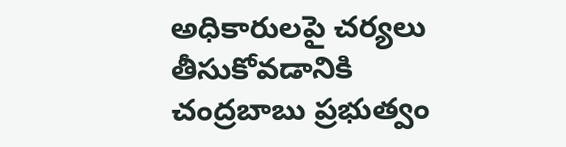అధికారులపై చర్యలు తీసుకోవడానికి చంద్రబాబు ప్రభుత్వం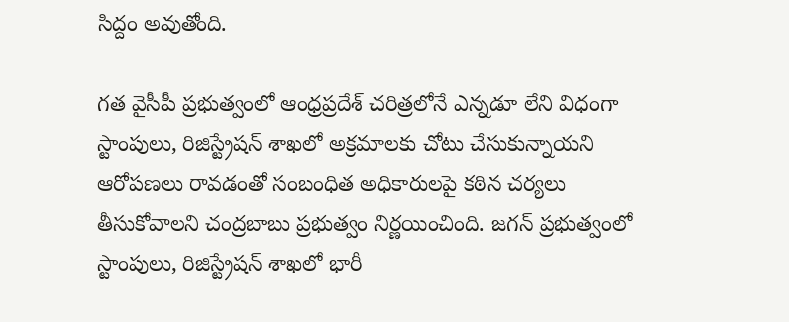సిద్దం అవుతోంది.

గత వైసీపీ ప్రభుత్వంలో ఆంధ్రప్రదేశ్ చరిత్రలోనే ఎన్నడూ లేని విధంగా స్టాంపులు, రిజిస్ట్రేషన్ శాఖలో అక్రమాలకు చోటు చేసుకున్నాయని ఆరోపణలు రావడంతో సంబంధిత అధికారులపై కఠిన చర్యలు తీసుకోవాలని చంద్రబాబు ప్రభుత్వం నిర్ణయించింది. జగన్ ప్రభుత్వంలో స్టాంపులు, రిజిస్ట్రేషన్ శాఖలో భారీ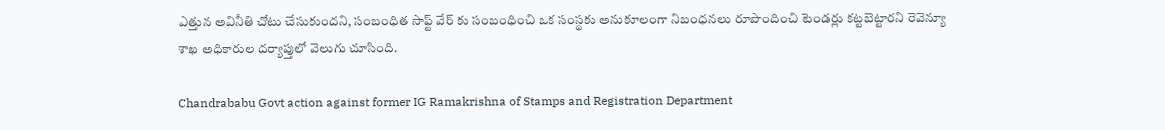ఎత్తున అవినీతి చోటు చేసుకుందని, సంబంధిత సాఫ్ట్ వేర్ కు సంబంధించి ఒక సంస్థకు అనుకూలంగా నిబంధనలు రూపొందించి టెండర్లు కట్టబెట్టారని రెవెన్యూ శాఖ అధికారుల దర్యాప్తులో వెలుగు చూసింది.

Chandrababu Govt action against former IG Ramakrishna of Stamps and Registration Department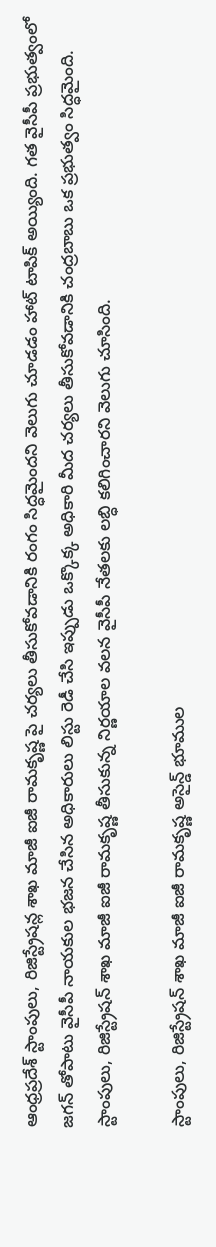ఆంధ్రప్రదేశ్ స్టాంపులు, రిజిస్ట్రేషన్ల శాఖ మాజీ ఐజీ రామకృష్ణ పై చర్యలు తీసుకోవడానికి రంగం సిద్ధమైందని వెలుగు చూడడం హాట్ టాపిక్ అయ్యింది. గత వైసీపీ ప్రభుత్వంలో జగన్ తోపాటు వైసీపీ నాయకుల భజన చేసిన అధికారులు లిస్టు రెడీ చేసి ఇప్పుడు ఒక్కొక్క అధికారి మీద చర్యలు తీసుకోవడానికి చంద్రబాబు ఒక ప్రభుత్వం సిద్ధమైంది. స్టాంపులు, రిజిస్ట్రేషన్ శాఖ మాజీ ఐజీ రామకృష్ణ తీసుకున్న నిర్ణయాల వలన వైసీపీ నేతలకు లబ్ధి కలిగించారని వెలుగు చూసింది.

స్టాంపులు, రిజిస్ట్రేషన్ శాఖ మాజీ ఐజీ రామకృష్ణ అసైన్డ్ భూముల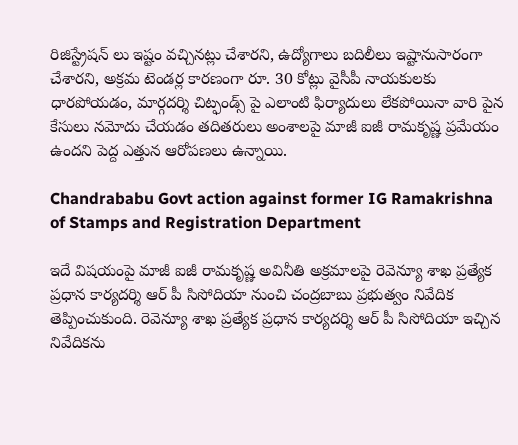రిజిస్ట్రేషన్ లు ఇష్టం వచ్చినట్లు చేశారని, ఉద్యోగాలు బదిలీలు ఇష్టానుసారంగా చేశారని, అక్రమ టెండర్ల కారణంగా రూ. 30 కోట్లు వైసీపీ నాయకులకు ధారపోయడం, మార్గదర్శి చిట్ఫండ్స్ పై ఎలాంటి ఫిర్యాదులు లేకపోయినా వారి పైన కేసులు నమోదు చేయడం తదితరులు అంశాలపై మాజీ ఐజీ రామకృష్ణ ప్రమేయం ఉందని పెద్ద ఎత్తున ఆరోపణలు ఉన్నాయి.

Chandrababu Govt action against former IG Ramakrishna of Stamps and Registration Department

ఇదే విషయంపై మాజీ ఐజీ రామకృష్ణ అవినీతి అక్రమాలపై రెవెన్యూ శాఖ ప్రత్యేక ప్రధాన కార్యదర్శి ఆర్ పీ సిసోదియా నుంచి చంద్రబాబు ప్రభుత్వం నివేదిక తెప్పించుకుంది. రెవెన్యూ శాఖ ప్రత్యేక ప్రధాన కార్యదర్శి ఆర్ పీ సిసోదియా ఇచ్చిన నివేదికను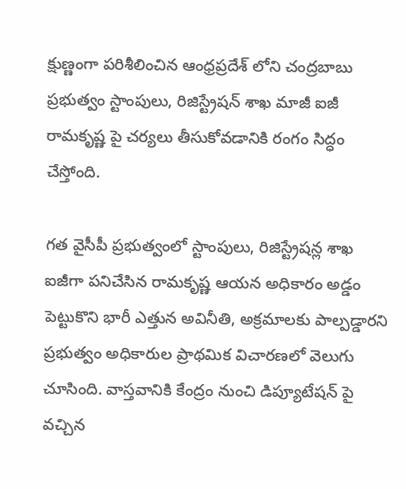క్షుణ్ణంగా పరిశీలించిన ఆంధ్రప్రదేశ్ లోని చంద్రబాబు ప్రభుత్వం స్టాంపులు, రిజిస్ట్రేషన్ శాఖ మాజీ ఐజీ రామకృష్ణ పై చర్యలు తీసుకోవడానికి రంగం సిద్ధం చేస్తోంది.

గత వైసీపీ ప్రభుత్వంలో స్టాంపులు, రిజిస్ట్రేషన్ల శాఖ ఐజీగా పనిచేసిన రామకృష్ణ ఆయన అధికారం అడ్డం పెట్టుకొని భారీ ఎత్తున అవినీతి, అక్రమాలకు పాల్పడ్డారని ప్రభుత్వం అధికారుల ప్రాథమిక విచారణలో వెలుగు చూసింది. వాస్తవానికి కేంద్రం నుంచి డిప్యూటేషన్ పై వచ్చిన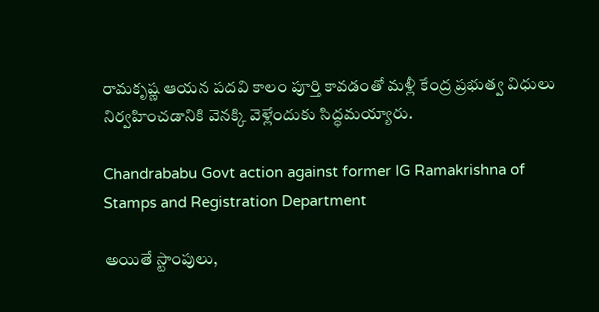రామకృష్ణ ఆయన పదవి కాలం పూర్తి కావడంతో మళ్లీ కేంద్ర ప్రభుత్వ విధులు నిర్వహించడానికి వెనక్కి వెళ్లేందుకు సిద్ధమయ్యారు.

Chandrababu Govt action against former IG Ramakrishna of Stamps and Registration Department

అయితే స్టాంపులు,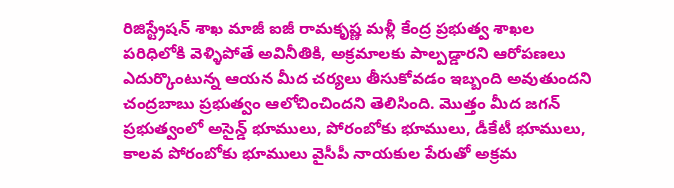రిజిస్ట్రేషన్ శాఖ మాజీ ఐజీ రామకృష్ణ మళ్లీ కేంద్ర ప్రభుత్వ శాఖల పరిధిలోకి వెళ్ళిపోతే అవినీతికి, అక్రమాలకు పాల్పడ్డారని ఆరోపణలు ఎదుర్కొంటున్న ఆయన మీద చర్యలు తీసుకోవడం ఇబ్బంది అవుతుందని చంద్రబాబు ప్రభుత్వం ఆలోచించిందని తెలిసింది. మొత్తం మీద జగన్ ప్రభుత్వంలో అసైన్డ్ భూములు, పోరంబోకు భూములు, డీకేటీ భూములు, కాలవ పోరంబోకు భూములు వైసీపీ నాయకుల పేరుతో అక్రమ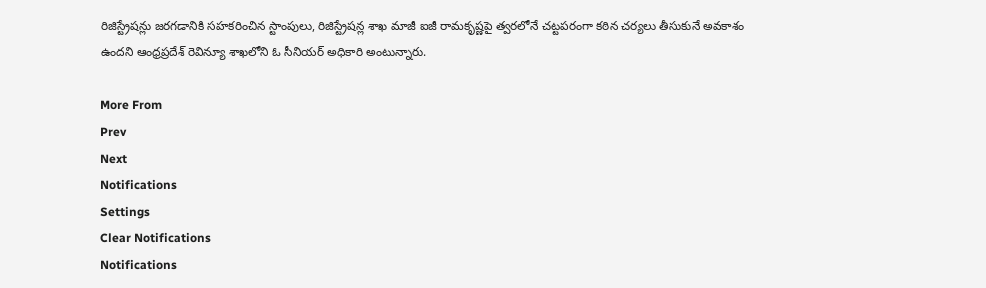రిజిస్ట్రేషన్లు జరగడానికి సహకరించిన స్టాంపులు, రిజిస్ట్రేషన్ల శాఖ మాజీ ఐజీ రామకృష్ణపై త్వరలోనే చట్టపరంగా కఠిన చర్యలు తీసుకునే అవకాశం ఉందని ఆంధ్రప్రదేశ్ రెవిన్యూ శాఖలోని ఓ సీనియర్ అధికారి అంటున్నారు.

More From
Prev
Next
Notifications
Settings
Clear Notifications
Notifications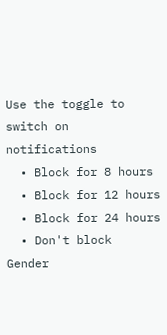Use the toggle to switch on notifications
  • Block for 8 hours
  • Block for 12 hours
  • Block for 24 hours
  • Don't block
Gender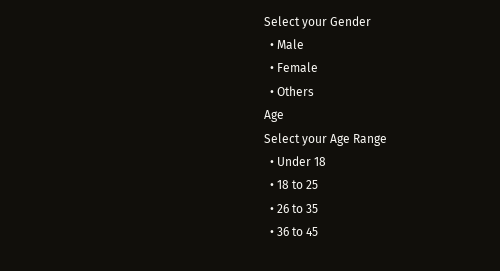Select your Gender
  • Male
  • Female
  • Others
Age
Select your Age Range
  • Under 18
  • 18 to 25
  • 26 to 35
  • 36 to 45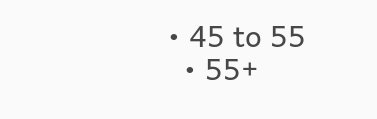• 45 to 55
  • 55+